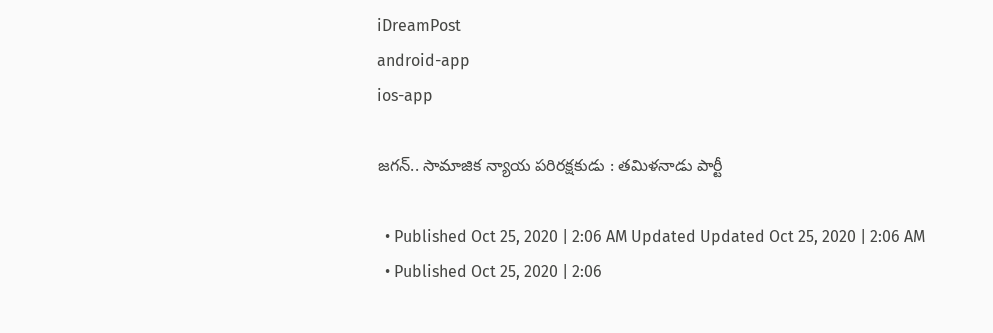iDreamPost
android-app
ios-app

జగన్‌.. సామాజిక న్యాయ పరిరక్షకుడు : తమిళనాడు పార్టీ

  • Published Oct 25, 2020 | 2:06 AM Updated Updated Oct 25, 2020 | 2:06 AM
  • Published Oct 25, 2020 | 2:06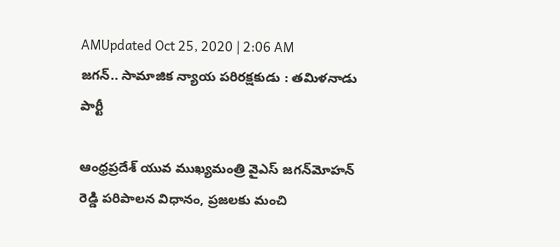AMUpdated Oct 25, 2020 | 2:06 AM
జగన్‌.. సామాజిక న్యాయ పరిరక్షకుడు : తమిళనాడు పార్టీ

ఆంధ్రప్రదేశ్‌ యువ ముఖ్యమంత్రి వైఎస్‌ జగన్‌మోహన్‌ రెడ్డి పరిపాలన విధానం, ప్రజలకు మంచి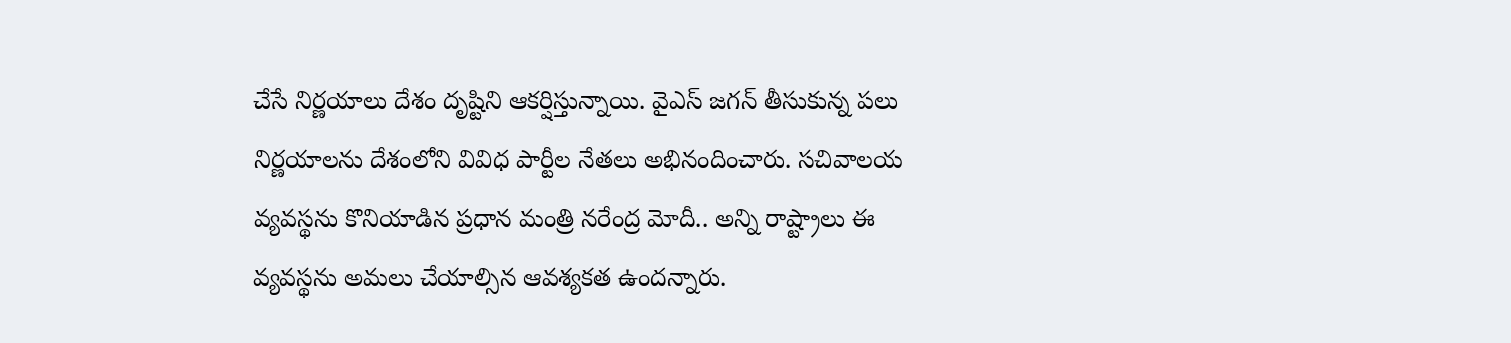చేసే నిర్ణయాలు దేశం దృష్టిని ఆకర్షిస్తున్నాయి. వైఎస్‌ జగన్‌ తీసుకున్న పలు నిర్ణయాలను దేశంలోని వివిధ పార్టీల నేతలు అభినందించారు. సచివాలయ వ్యవస్థను కొనియాడిన ప్రధాన మంత్రి నరేంద్ర మోదీ.. అన్ని రాష్ట్రాలు ఈ వ్యవస్థను అమలు చేయాల్సిన ఆవశ్యకత ఉందన్నారు.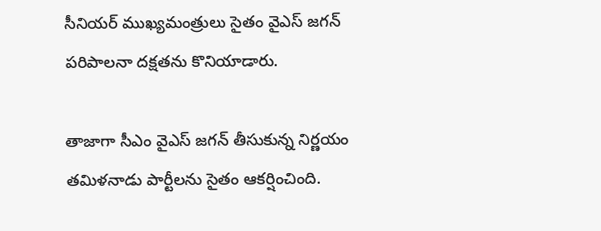సీనియర్‌ ముఖ్యమంత్రులు సైతం వైఎస్‌ జగన్‌ పరిపాలనా దక్షతను కొనియాడారు.

తాజాగా సీఎం వైఎస్‌ జగన్‌ తీసుకున్న నిర్ణయం తమిళనాడు పార్టీలను సైతం ఆకర్షించింది.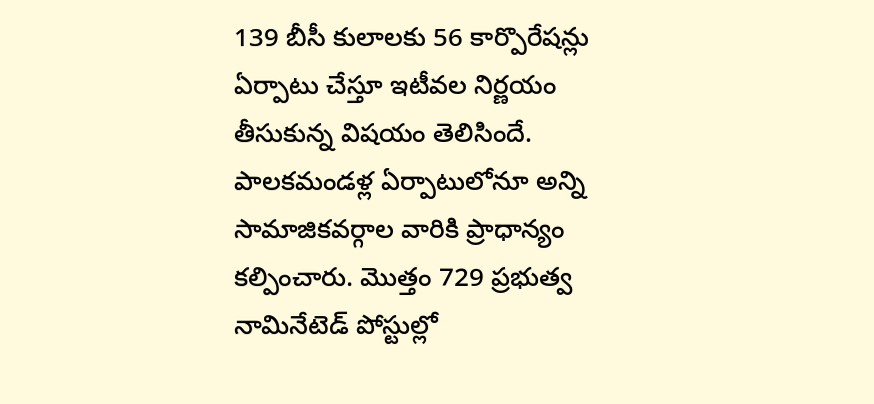139 బీసీ కులాలకు 56 కార్పొరేషన్లు ఏర్పాటు చేస్తూ ఇటీవల నిర్ణయం తీసుకున్న విషయం తెలిసిందే. పాలకమండళ్ల ఏర్పాటులోనూ అన్ని సామాజికవర్గాల వారికి ప్రాధాన్యం కల్పించారు. మొత్తం 729 ప్రభుత్వ నామినేటెడ్‌ పోస్టుల్లో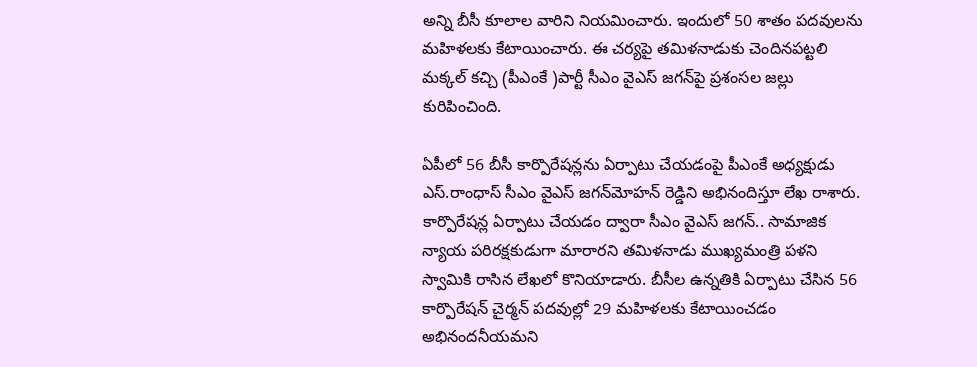అన్ని బీసీ కూలాల వారిని నియమించారు. ఇందులో 50 శాతం పదవులను మహిళలకు కేటాయించారు. ఈ చర్యపై తమిళనాడుకు చెందినపట్టలి మక్కల్‌ కచ్చి (పీఎంకే )పార్టీ సీఎం వైఎస్‌ జగన్‌పై ప్రశంసల జల్లు కురిపించింది.

ఏపీలో 56 బీసీ కార్పొరేషన్లను ఏర్పాటు చేయడంపై పీఎంకే అధ్యక్షుడు ఎస్‌.రాంధాస్‌ సీఎం వైఎస్‌ జగన్‌మోహన్‌ రెడ్డిని అభినందిస్తూ లేఖ రాశారు. కార్పొరేషన్ల ఏర్పాటు చేయడం ద్వారా సీఎం వైఎస్‌ జగన్‌.. సామాజిక న్యాయ పరిరక్షకుడుగా మారారని తమిళనాడు ముఖ్యమంత్రి పళని స్వామికి రాసిన లేఖలో కొనియాడారు. బీసీల ఉన్నతికి ఏర్పాటు చేసిన 56 కార్పొరేషన్‌ చైర్మన్‌ పదవుల్లో 29 మహిళలకు కేటాయించడం అభినందనీయమని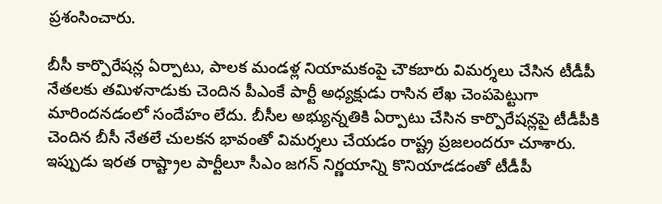ప్రశంసించారు.

బీసీ కార్పొరేషన్ల ఏర్పాటు, పాలక మండళ్ల నియామకంపై చౌకబారు విమర్శలు చేసిన టీడీపీ నేతలకు తమిళనాడుకు చెందిన పీఎంకే పార్టీ అధ్యక్షుడు రాసిన లేఖ చెంపపెట్టుగా మారిందనడంలో సందేహం లేదు. బీసీల అభ్యున్నతికి ఏర్పాటు చేసిన కార్పొరేషన్లపై టీడీపీకి చెందిన బీసీ నేతలే చులకన భావంతో విమర్శలు చేయడం రాష్ట్ర ప్రజలందరూ చూశారు. ఇప్పుడు ఇరత రాష్ట్రాల పార్టీలూ సీఎం జగన్‌ నిర్ణయాన్ని కొనియాడడంతో టీడీపీ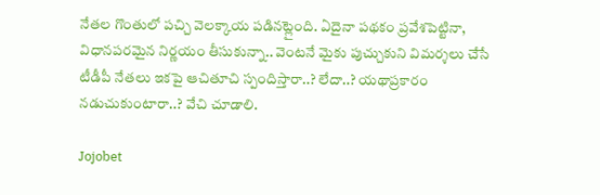నేతల గొంతులో పచ్చి వెలక్కాయ పడినట్లైంది. ఏదైనా పథకం ప్రవేశపెట్టినా, విధానపరమైన నిర్ణయం తీసుకున్నా.. వెంటనే మైకు పుచ్చుకుని విమర్శలు చేసే టీడీపీ నేతలు ఇకపై ఆచితూచి స్పందిస్తారా..? లేదా..? యథాప్రకారం నడుచుకుంటారా..? వేచి చూడాలి.

Jojobet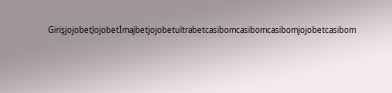GirişjojobetJojobetİmajbetjojobetultrabetcasibomcasibomcasibomjojobetcasibom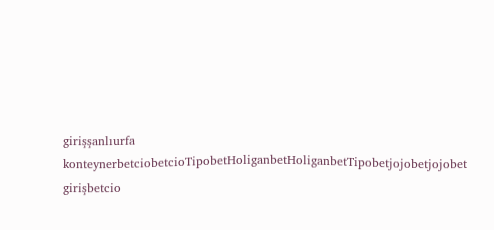girişşanlıurfa konteynerbetciobetcioTipobetHoliganbetHoliganbetTipobetjojobetjojobet girişbetcio